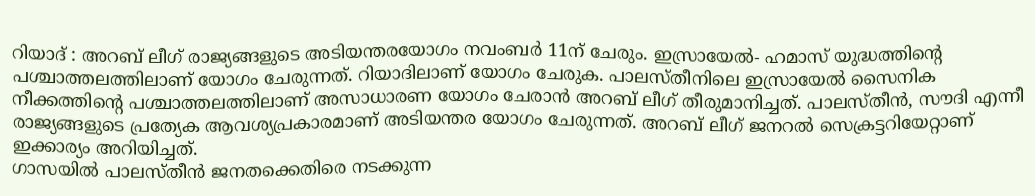റിയാദ് : അറബ് ലീഗ് രാജ്യങ്ങളുടെ അടിയന്തരയോഗം നവംബർ 11ന് ചേരും. ഇസ്രായേൽ- ഹമാസ് യുദ്ധത്തിന്റെ പശ്ചാത്തലത്തിലാണ് യോഗം ചേരുന്നത്. റിയാദിലാണ് യോഗം ചേരുക. പാലസ്തീനിലെ ഇസ്രായേൽ സൈനിക നീക്കത്തിന്റെ പശ്ചാത്തലത്തിലാണ് അസാധാരണ യോഗം ചേരാൻ അറബ് ലീഗ് തീരുമാനിച്ചത്. പാലസ്തീൻ, സൗദി എന്നീ രാജ്യങ്ങളുടെ പ്രത്യേക ആവശ്യപ്രകാരമാണ് അടിയന്തര യോഗം ചേരുന്നത്. അറബ് ലീഗ് ജനറൽ സെക്രട്ടറിയേറ്റാണ് ഇക്കാര്യം അറിയിച്ചത്.
ഗാസയിൽ പാലസ്തീൻ ജനതക്കെതിരെ നടക്കുന്ന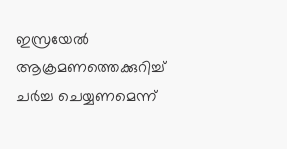ഇസ്രയേൽ ആക്രമണത്തെക്കുറിച്ച് ചർച്ച ചെയ്യണമെന്ന്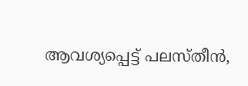ആവശ്യപ്പെട്ട് പലസ്തീൻ,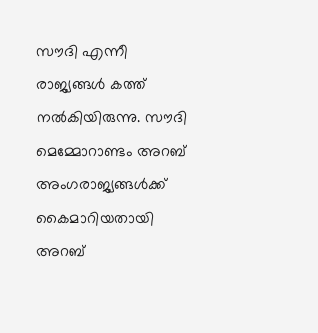സൗദി എന്നീ രാജ്യങ്ങൾ കത്ത് നൽകിയിരുന്നു. സൗദി മെമ്മോറാണ്ടം അറബ് അംഗരാജ്യങ്ങൾക്ക് കൈമാറിയതായി അറബ്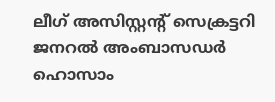ലീഗ് അസിസ്റ്റന്റ് സെക്രട്ടറി ജനറൽ അംബാസഡർ ഹൊസാം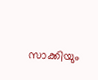സാക്കിയും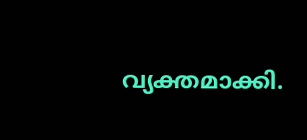വ്യക്തമാക്കി.